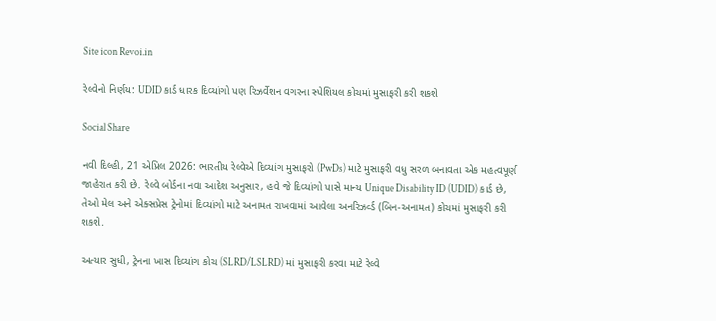Site icon Revoi.in

રેલ્વેનો નિર્ણય: UDID કાર્ડ ધારક દિવ્યાંગો પણ રિઝર્વેશન વગરના સ્પેશિયલ કોચમાં મુસાફરી કરી શકશે

Social Share

નવી દિલ્હી, 21 એપ્રિલ 2026: ભારતીય રેલ્વેએ દિવ્યાંગ મુસાફરો (PwDs) માટે મુસાફરી વધુ સરળ બનાવતા એક મહત્વપૂર્ણ જાહેરાત કરી છે. રેલ્વે બોર્ડના નવા આદેશ અનુસાર, હવે જે દિવ્યાંગો પાસે માન્ય Unique Disability ID (UDID) કાર્ડ છે, તેઓ મેલ અને એક્સપ્રેસ ટ્રેનોમાં દિવ્યાંગો માટે અનામત રાખવામાં આવેલા અનરિઝર્વ્ડ (બિન-અનામત) કોચમાં મુસાફરી કરી શકશે.

અત્યાર સુધી, ટ્રેનના ખાસ દિવ્યાંગ કોચ (SLRD/LSLRD) માં મુસાફરી કરવા માટે રેલ્વે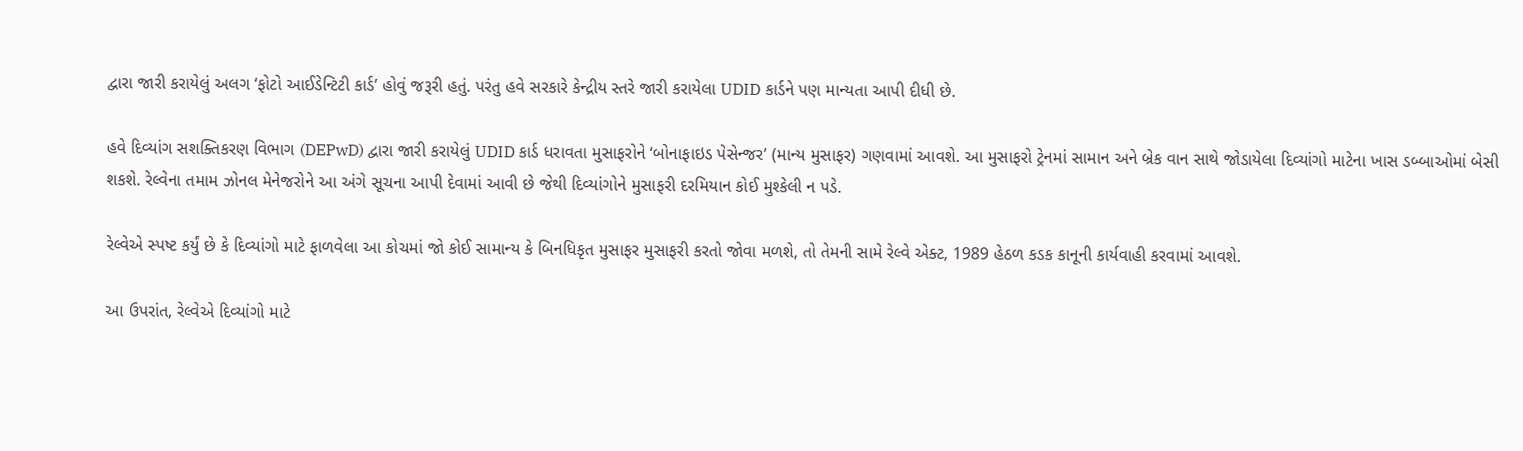દ્વારા જારી કરાયેલું અલગ ‘ફોટો આઈડેન્ટિટી કાર્ડ’ હોવું જરૂરી હતું. પરંતુ હવે સરકારે કેન્દ્રીય સ્તરે જારી કરાયેલા UDID કાર્ડને પણ માન્યતા આપી દીધી છે.

હવે દિવ્યાંગ સશક્તિકરણ વિભાગ (DEPwD) દ્વારા જારી કરાયેલું UDID કાર્ડ ધરાવતા મુસાફરોને ‘બોનાફાઇડ પેસેન્જર’ (માન્ય મુસાફર) ગણવામાં આવશે. આ મુસાફરો ટ્રેનમાં સામાન અને બ્રેક વાન સાથે જોડાયેલા દિવ્યાંગો માટેના ખાસ ડબ્બાઓમાં બેસી શકશે. રેલ્વેના તમામ ઝોનલ મેનેજરોને આ અંગે સૂચના આપી દેવામાં આવી છે જેથી દિવ્યાંગોને મુસાફરી દરમિયાન કોઈ મુશ્કેલી ન પડે.

રેલ્વેએ સ્પષ્ટ કર્યું છે કે દિવ્યાંગો માટે ફાળવેલા આ કોચમાં જો કોઈ સામાન્ય કે બિનધિકૃત મુસાફર મુસાફરી કરતો જોવા મળશે, તો તેમની સામે રેલ્વે એક્ટ, 1989 હેઠળ કડક કાનૂની કાર્યવાહી કરવામાં આવશે.

આ ઉપરાંત, રેલ્વેએ દિવ્યાંગો માટે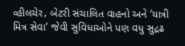વ્હીલચેર, બેટરી સંચાલિત વાહનો અને ‘યાત્રી મિત્ર સેવા’ જેવી સુવિધાઓને પણ વધુ સુદ્રઢ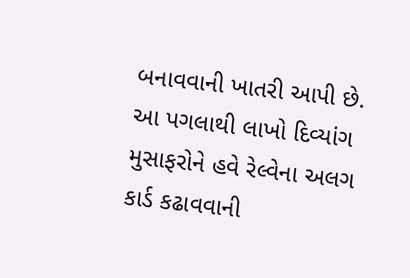બનાવવાની ખાતરી આપી છે. આ પગલાથી લાખો દિવ્યાંગ મુસાફરોને હવે રેલ્વેના અલગ કાર્ડ કઢાવવાની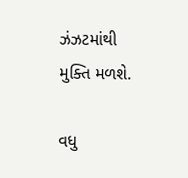ઝંઝટમાંથી મુક્તિ મળશે.

વધુ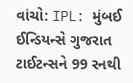વાંચો: IPL: મુંબઈ ઈન્ડિયન્સે ગુજરાત ટાઈટન્સને 99 રનથી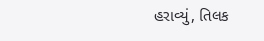હરાવ્યું, તિલક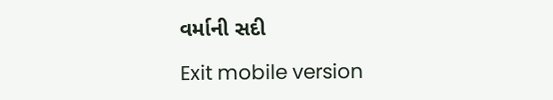વર્માની સદી

Exit mobile version